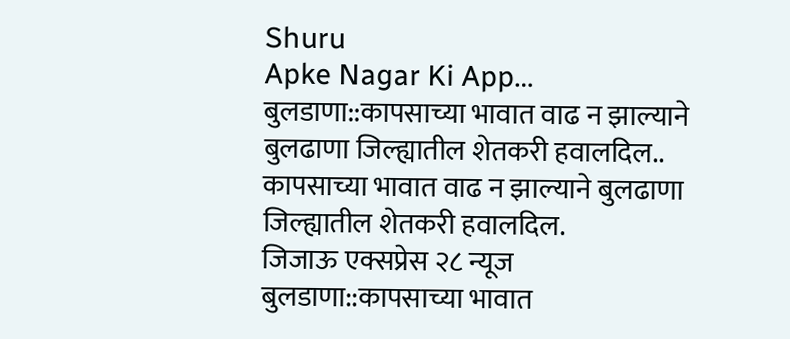Shuru
Apke Nagar Ki App…
बुलडाणा::कापसाच्या भावात वाढ न झाल्याने बुलढाणा जिल्ह्यातील शेतकरी हवालदिल.. कापसाच्या भावात वाढ न झाल्याने बुलढाणा जिल्ह्यातील शेतकरी हवालदिल.
जिजाऊ एक्सप्रेस २८ न्यूज
बुलडाणा::कापसाच्या भावात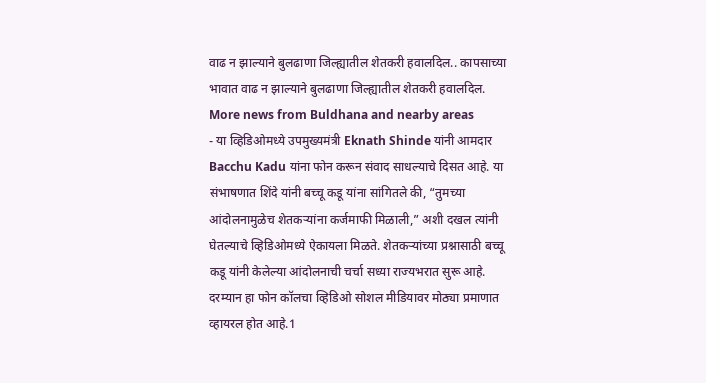वाढ न झाल्याने बुलढाणा जिल्ह्यातील शेतकरी हवालदिल.. कापसाच्या भावात वाढ न झाल्याने बुलढाणा जिल्ह्यातील शेतकरी हवालदिल.
More news from Buldhana and nearby areas
- या व्हिडिओमध्ये उपमुख्यमंत्री Eknath Shinde यांनी आमदार Bacchu Kadu यांना फोन करून संवाद साधल्याचे दिसत आहे. या संभाषणात शिंदे यांनी बच्चू कडू यांना सांगितले की, “तुमच्या आंदोलनामुळेच शेतकऱ्यांना कर्जमाफी मिळाली,” अशी दखल त्यांनी घेतल्याचे व्हिडिओमध्ये ऐकायला मिळते. शेतकऱ्यांच्या प्रश्नासाठी बच्चू कडू यांनी केलेल्या आंदोलनाची चर्चा सध्या राज्यभरात सुरू आहे. दरम्यान हा फोन कॉलचा व्हिडिओ सोशल मीडियावर मोठ्या प्रमाणात व्हायरल होत आहे.1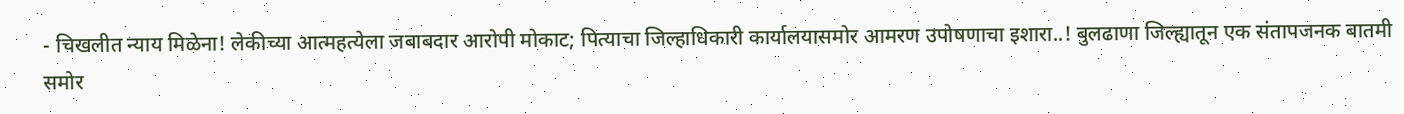- चिखलीत न्याय मिळेना! लेकीच्या आत्महत्येला जबाबदार आरोपी मोकाट; पित्याचा जिल्हाधिकारी कार्यालयासमोर आमरण उपोषणाचा इशारा..! बुलढाणा जिल्ह्यातून एक संतापजनक बातमी समोर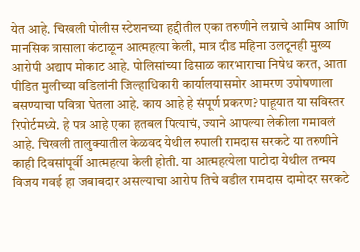येत आहे. चिखली पोलीस स्टेशनच्या हद्दीतील एका तरुणीने लग्नाचे आमिष आणि मानसिक त्रासाला कंटाळून आत्महत्या केली, मात्र दीड महिना उलटूनही मुख्य आरोपी अद्याप मोकाट आहे. पोलिसांच्या ढिसाळ कारभाराचा निषेध करत, आता पीडित मुलीच्या वडिलांनी जिल्हाधिकारी कार्यालयासमोर आमरण उपोषणाला बसण्याचा पवित्रा घेतला आहे. काय आहे हे संपूर्ण प्रकरण? पाहूयात या सविस्तर रिपोर्टमध्ये. हे पत्र आहे एका हतबल पित्याचं, ज्याने आपल्या लेकीला गमावलं आहे. चिखली तालुक्यातील केळवद येथील रुपाली रामदास सरकटे या तरुणीने काही दिवसांपूर्वी आत्महत्या केली होती. या आत्महत्येला पाटोदा येथील तन्मय विजय गवई हा जबाबदार असल्याचा आरोप तिचे वडील रामदास दामोदर सरकटे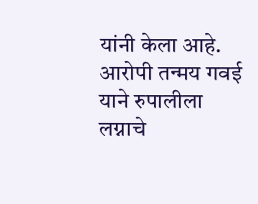यांनी केला आहे. आरोपी तन्मय गवई याने रुपालीला लग्नाचे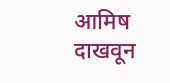आमिष दाखवून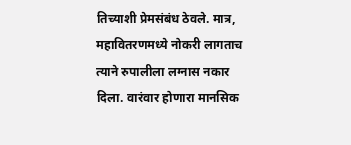तिच्याशी प्रेमसंबंध ठेवले. मात्र, महावितरणमध्ये नोकरी लागताच त्याने रुपालीला लग्नास नकार दिला. वारंवार होणारा मानसिक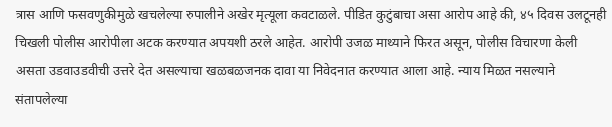त्रास आणि फसवणुकीमुळे खचलेल्या रुपालीने अखेर मृत्यूला कवटाळले. पीडित कुटुंबाचा असा आरोप आहे की, ४५ दिवस उलटूनही चिखली पोलीस आरोपीला अटक करण्यात अपयशी ठरले आहेत. आरोपी उजळ माथ्याने फिरत असून, पोलीस विचारणा केली असता उडवाउडवीची उत्तरे देत असल्याचा खळबळजनक दावा या निवेदनात करण्यात आला आहे. न्याय मिळत नसल्याने संतापलेल्या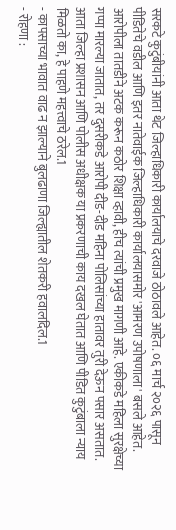सरकटे कुटुंबीयांनी आता थेट जिल्हाधिकारी कार्यालयाचे दरवाजे ठोठावले आहेत. ०६ मार्च २०२६ पासून पीडितेचे वडील आणि इतर नातेवाईक जिल्हाधिकारी कार्यालयासमोर 'आमरण उपोषणाला' बसले आहेत. आरोपीला तातडीने अटक करून कठोर शिक्षा व्हावी, हीच त्यांची प्रमुख मागणी आहे. एकीकडे महिला सुरक्षेच्या गप्पा मारल्या जातात, तर दुसरीकडे आरोपी दीड-दीड महिना पोलिसांच्या हातावर तुरी देऊन पसार असतात. आता जिल्हा प्रशासन आणि पोलीस अधीक्षक या प्रकरणाची काय दखल घेतात आणि पीडित कुटुंबाला न्याय मिळतो का, हे पाहणे महत्त्वाचे ठरेल.1
- कापसाच्या भावात वाढ न झाल्याने बुलढाणा जिल्ह्यातील शेतकरी हवालदिल.1
- रोहणा :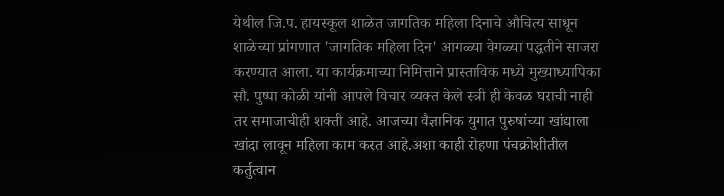येथील जि.प. हायस्कूल शाळेत जागतिक महिला दिनाचे औचित्य साधून शाळेच्या प्रांगणात 'जागतिक महिला दिन' आगळ्या वेगळ्या पद्धतीने साजरा करण्यात आला. या कार्यक्रमाच्या निमित्ताने प्रास्ताविक मध्ये मुख्याध्यापिका सौ. पुष्पा कोळी यांनी आपले विचार व्यक्त केले स्त्री ही केवळ घराची नाही तर समाजाचीही शक्ती आहे. आजच्या वैज्ञानिक युगात पुरुषांच्या खांद्याला खांदा लावून महिला काम करत आहे.अशा काही रोहणा पंचक्रोशीतील कर्तुत्वान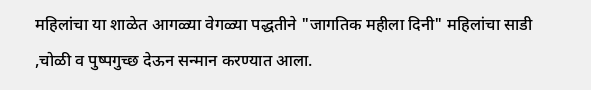महिलांचा या शाळेत आगळ्या वेगळ्या पद्धतीने "जागतिक महीला दिनी" महिलांचा साडी ,चोळी व पुष्पगुच्छ देऊन सन्मान करण्यात आला.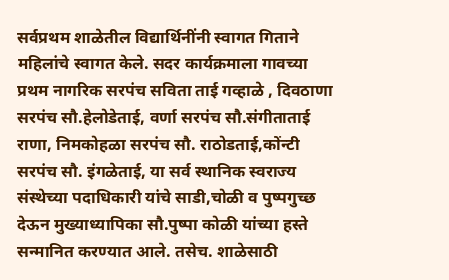सर्वप्रथम शाळेतील विद्यार्थिनींनी स्वागत गिताने महिलांचे स्वागत केले. सदर कार्यक्रमाला गावच्या प्रथम नागरिक सरपंच सविता ताई गव्हाळे , दिवठाणा सरपंच सौ.हेलोडेताई, वर्णा सरपंच सौ.संगीताताई राणा, निमकोहळा सरपंच सौ. राठोडताई,कोंन्टी सरपंच सौ. इंगळेताई, या सर्व स्थानिक स्वराज्य संस्थेच्या पदाधिकारी यांचे साडी,चोळी व पुष्पगुच्छ देऊन मुख्याध्यापिका सौ.पुष्पा कोळी यांच्या हस्ते सन्मानित करण्यात आले. तसेच. शाळेसाठी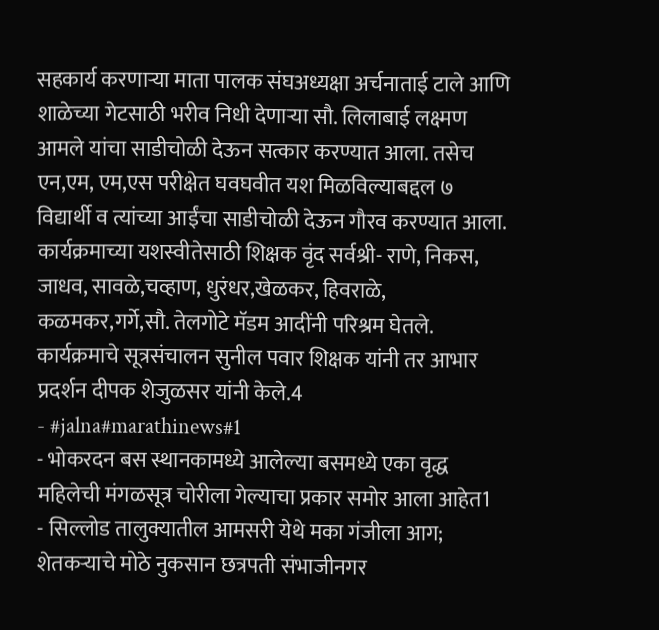सहकार्य करणाऱ्या माता पालक संघअध्यक्षा अर्चनाताई टाले आणि शाळेच्या गेटसाठी भरीव निधी देणाऱ्या सौ. लिलाबाई लक्ष्मण आमले यांचा साडीचोळी देऊन सत्कार करण्यात आला. तसेच एन,एम, एम,एस परीक्षेत घवघवीत यश मिळविल्याबद्दल ७ विद्यार्थी व त्यांच्या आईंचा साडीचोळी देऊन गौरव करण्यात आला. कार्यक्रमाच्या यशस्वीतेसाठी शिक्षक वृंद सर्वश्री- राणे, निकस, जाधव, सावळे,चव्हाण, धुरंधर,खेळकर, हिवराळे, कळमकर,गर्गे,सौ. तेलगोटे मॅडम आदींनी परिश्रम घेतले. कार्यक्रमाचे सूत्रसंचालन सुनील पवार शिक्षक यांनी तर आभार प्रदर्शन दीपक शेजुळसर यांनी केले.4
- #jalna#marathinews#1
- भोकरदन बस स्थानकामध्ये आलेल्या बसमध्ये एका वृद्ध महिलेची मंगळसूत्र चोरीला गेल्याचा प्रकार समोर आला आहेत1
- सिल्लोड तालुक्यातील आमसरी येथे मका गंजीला आग; शेतकऱ्याचे मोठे नुकसान छत्रपती संभाजीनगर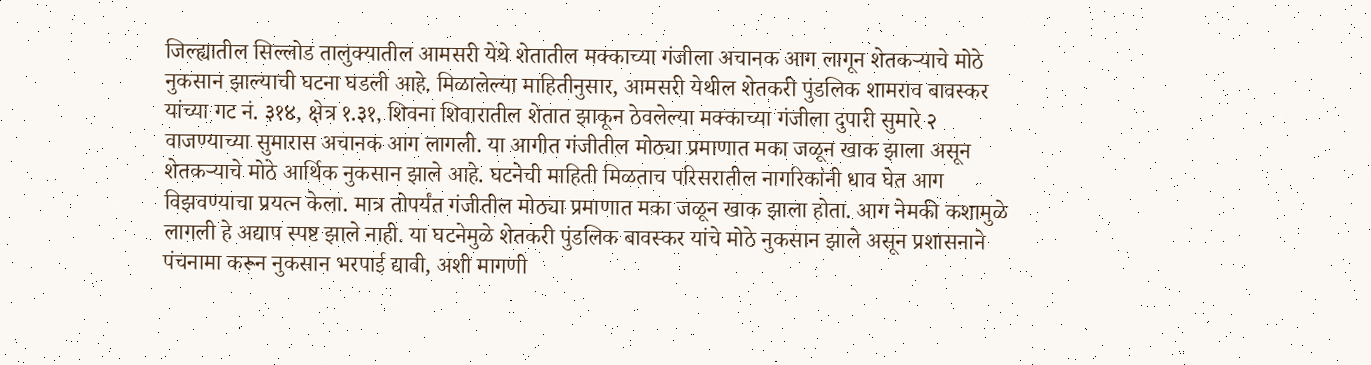जिल्ह्यातील सिल्लोड तालुक्यातील आमसरी येथे शेतातील मक्काच्या गंजीला अचानक आग लागून शेतकऱ्याचे मोठे नुकसान झाल्याची घटना घडली आहे. मिळालेल्या माहितीनुसार, आमसरी येथील शेतकरी पुंडलिक शामराव बावस्कर यांच्या गट नं. ३१४, क्षेत्र १.३१, शिवना शिवारातील शेतात झाकून ठेवलेल्या मक्काच्या गंजीला दुपारी सुमारे २ वाजण्याच्या सुमारास अचानक आग लागली. या आगीत गंजीतील मोठ्या प्रमाणात मका जळून खाक झाला असून शेतकऱ्याचे मोठे आर्थिक नुकसान झाले आहे. घटनेची माहिती मिळताच परिसरातील नागरिकांनी धाव घेत आग विझवण्याचा प्रयत्न केला. मात्र तोपर्यंत गंजीतील मोठ्या प्रमाणात मका जळून खाक झाला होता. आग नेमकी कशामुळे लागली हे अद्याप स्पष्ट झाले नाही. या घटनेमुळे शेतकरी पुंडलिक बावस्कर यांचे मोठे नुकसान झाले असून प्रशासनाने पंचनामा करून नुकसान भरपाई द्यावी, अशी मागणी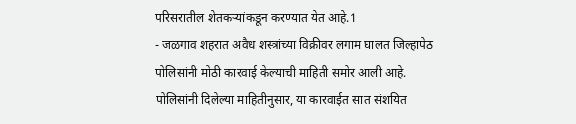परिसरातील शेतकऱ्यांकडून करण्यात येत आहे.1
- जळगाव शहरात अवैध शस्त्रांच्या विक्रीवर लगाम घालत जिल्हापेठ पोलिसांनी मोठी कारवाई केल्याची माहिती समोर आली आहे. पोलिसांनी दिलेल्या माहितीनुसार, या कारवाईत सात संशयित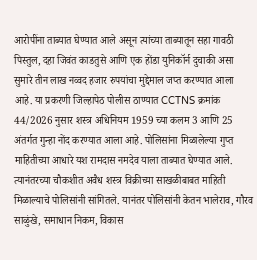आरोपींना ताब्यात घेण्यात आले असून त्यांच्या ताब्यातून सहा गावठी पिस्तुल, दहा जिवंत काडतुसे आणि एक होंडा युनिकॉर्न दुचाकी असा सुमारे तीन लाख नव्वद हजार रुपयांचा मुद्देमाल जप्त करण्यात आला आहे. या प्रकरणी जिल्हापेठ पोलीस ठाण्यात CCTNS क्रमांक 44/2026 नुसार शस्त्र अधिनियम 1959 च्या कलम 3 आणि 25 अंतर्गत गुन्हा नोंद करण्यात आला आहे. पोलिसांना मिळालेल्या गुप्त माहितीच्या आधारे यश रामदास नमदेव याला ताब्यात घेण्यात आले. त्यानंतरच्या चौकशीत अवैध शस्त्र विक्रीच्या साखळीबाबत माहिती मिळाल्याचे पोलिसांनी सांगितले. यानंतर पोलिसांनी केतन भालेराव, गौरव साळुंखे, समाधान निकम, विकास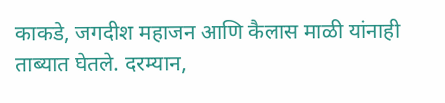काकडे, जगदीश महाजन आणि कैलास माळी यांनाही ताब्यात घेतले. दरम्यान,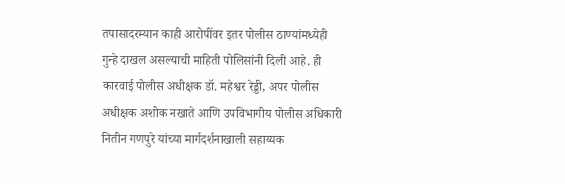तपासादरम्यान काही आरोपींवर इतर पोलीस ठाण्यांमध्येही गुन्हे दाखल असल्याची माहिती पोलिसांनी दिली आहे. ही कारवाई पोलीस अधीक्षक डॉ. महेश्वर रेड्डी, अपर पोलीस अधीक्षक अशोक नखाते आणि उपविभागीय पोलीस अधिकारी नितीन गणपुरे यांच्या मार्गदर्शनाखाली सहाय्यक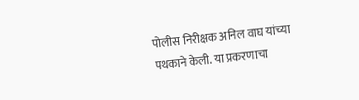पोलीस निरीक्षक अनिल वाघ यांच्या पथकाने केली. या प्रकरणाचा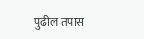पुढील तपास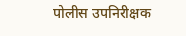पोलीस उपनिरीक्षक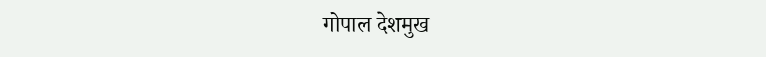गोपाल देशमुख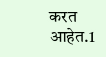करत आहेत.1